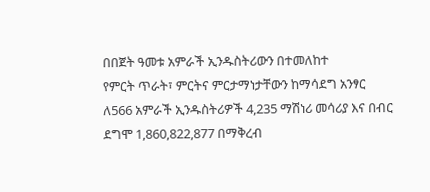በበጀት ዓመቱ አምራች ኢንዱስትሪውን በተመለከተ
የምርት ጥራት፣ ምርትና ምርታማነታቸውን ከማሳደግ አንፃር ለ566 አምራች ኢንዱስትሪዎች 4,235 ማሽነሪ መሳሪያ እና በብር ደግሞ 1,860,822,877 በማቅረብ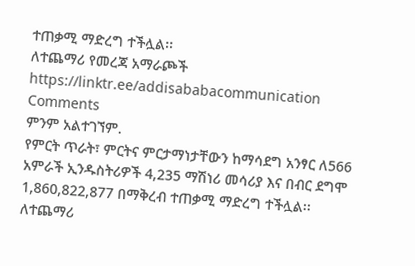ተጠቃሚ ማድረግ ተችሏል፡፡
ለተጨማሪ የመረጃ አማራጮች
https://linktr.ee/addisababacommunication
Comments
ምንም አልተገኘም.
የምርት ጥራት፣ ምርትና ምርታማነታቸውን ከማሳደግ አንፃር ለ566 አምራች ኢንዱስትሪዎች 4,235 ማሽነሪ መሳሪያ እና በብር ደግሞ 1,860,822,877 በማቅረብ ተጠቃሚ ማድረግ ተችሏል፡፡
ለተጨማሪ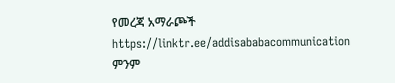የመረጃ አማራጮች
https://linktr.ee/addisababacommunication
ምንም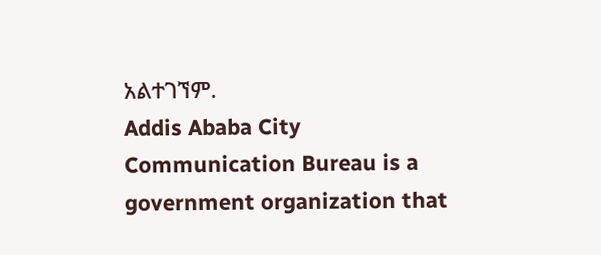አልተገኘም.
Addis Ababa City Communication Bureau is a government organization that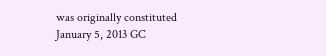was originally constituted January 5, 2013 GC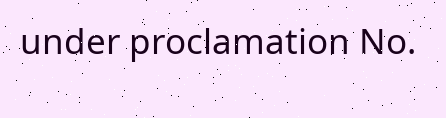under proclamation No.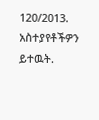120/2013.
አስተያየቶችዎን ይተዉት.